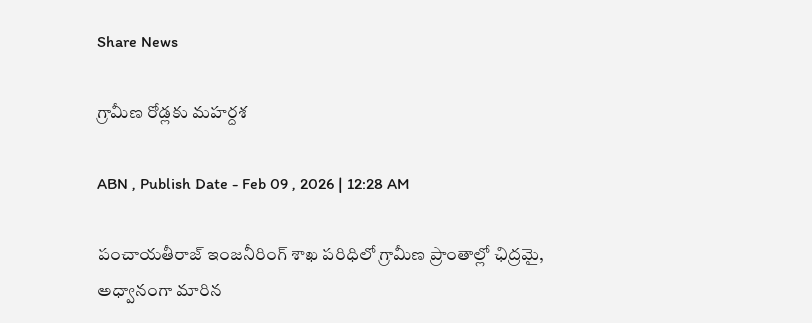Share News

గ్రామీణ రోడ్లకు మహర్దశ

ABN , Publish Date - Feb 09 , 2026 | 12:28 AM

పంచాయతీరాజ్‌ ఇంజనీరింగ్‌ శాఖ పరిధిలో గ్రామీణ ప్రాంతాల్లో ఛిద్రమై, అధ్వానంగా మారిన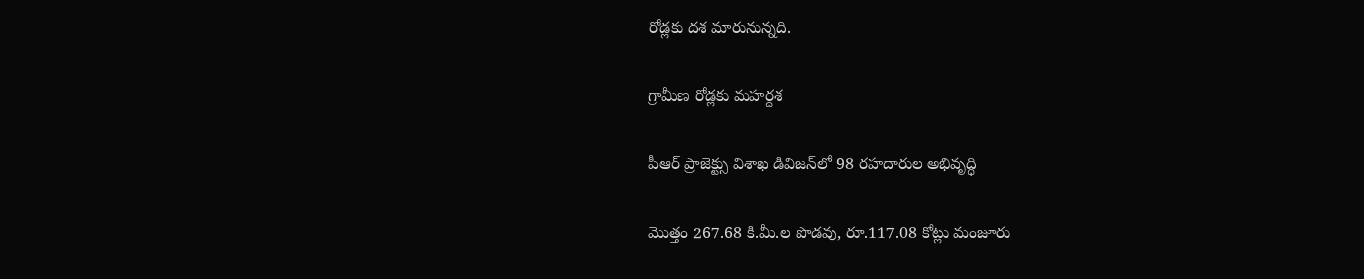రోడ్లకు దశ మారునున్నది.

గ్రామీణ రోడ్లకు మహర్దశ

పీఆర్‌ ప్రాజెక్ట్సు విశాఖ డివిజన్‌లో 98 రహదారుల అభివృద్ధి

మొత్తం 267.68 కి.మీ.ల పొడవు, రూ.117.08 కోట్లు మంజూరు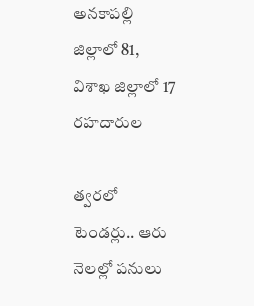అనకాపల్లి జిల్లాలో 81, విశాఖ జిల్లాలో 17 రహదారుల

త్వరలో టెండర్లు.. ఆరు నెలల్లో పనులు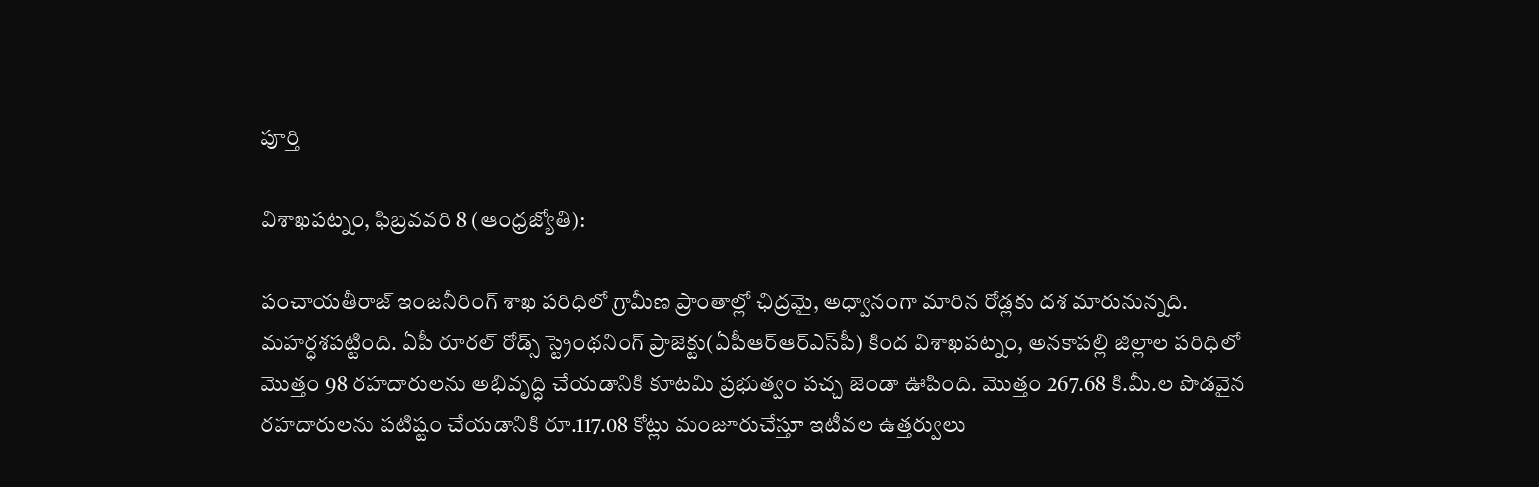పూర్తి

విశాఖపట్నం, ఫిబ్రవవరి 8 (ఆంధ్రజ్యోతి):

పంచాయతీరాజ్‌ ఇంజనీరింగ్‌ శాఖ పరిధిలో గ్రామీణ ప్రాంతాల్లో ఛిద్రమై, అధ్వానంగా మారిన రోడ్లకు దశ మారునున్నది. మహర్ధశపట్టింది. ఏపీ రూరల్‌ రోడ్స్‌ స్ట్రెంథనింగ్‌ ప్రాజెక్టు(ఏపీఆర్‌ఆర్‌ఎస్‌పీ) కింద విశాఖపట్నం, అనకాపల్లి జిల్లాల పరిధిలో మొత్తం 98 రహదారులను అభివృద్ధి చేయడానికి కూటమి ప్రభుత్వం పచ్చ జెండా ఊపింది. మొత్తం 267.68 కి.మీ.ల పొడవైన రహదారులను పటిష్టం చేయడానికి రూ.117.08 కోట్లు మంజూరుచేస్తూ ఇటీవల ఉత్తర్వులు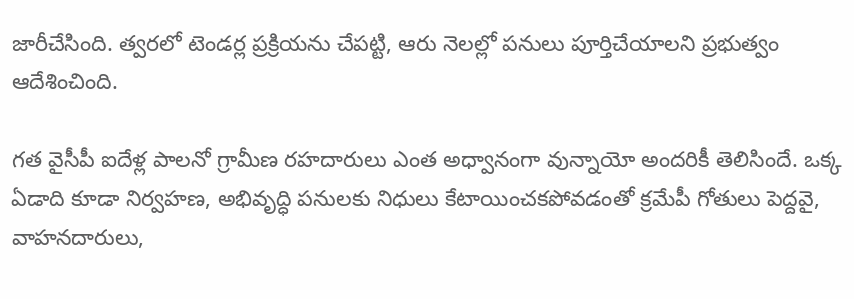జారీచేసింది. త్వరలో టెండర్ల ప్రక్రియను చేపట్టి, ఆరు నెలల్లో పనులు పూర్తిచేయాలని ప్రభుత్వం ఆదేశించింది.

గత వైసీపీ ఐదేళ్ల పాలనో గ్రామీణ రహదారులు ఎంత అధ్వానంగా వున్నాయో అందరికీ తెలిసిందే. ఒక్క ఏడాది కూడా నిర్వహణ, అభివృద్ధి పనులకు నిధులు కేటాయించకపోవడంతో క్రమేపీ గోతులు పెద్దవై, వాహనదారులు,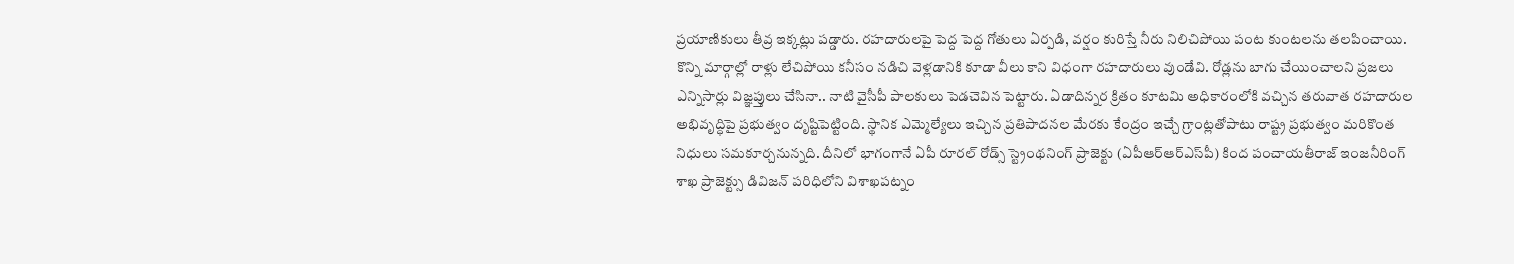ప్రయాణికులు తీవ్ర ఇక్కట్లు పడ్డారు. రహదారులపై పెద్ద పెద్ద గోతులు ఏర్పడి, వర్షం కురిస్తే నీరు నిలిచిపోయి పంట కుంటలను తలపించాయి. కొన్ని మార్గాల్లో రాళ్లు లేచిపోయి కనీసం నడిచి వెళ్లడానికి కూడా వీలు కాని విధంగా రహదారులు వుండేవి. రోడ్లను బాగు చేయించాలని ప్రజలు ఎన్నిసార్లు విజ్ఞప్తులు చేసినా.. నాటి వైసీపీ పాలకులు పెడచెవిన పెట్టారు. ఏడాదిన్నర క్రితం కూటమి అధికారంలోకి వచ్చిన తరువాత రహదారుల అభివృద్ధిపై ప్రభుత్వం దృష్టిపెట్టింది. స్థానిక ఎమ్మెల్యేలు ఇచ్చిన ప్రతిపాదనల మేరకు కేంద్రం ఇచ్చే గ్రాంట్లతోపాటు రాష్ట్ర ప్రభుత్వం మరికొంత నిధులు సమకూర్చనున్నది. దీనిలో భాగంగానే ఏపీ రూరల్‌ రోడ్స్‌ స్ట్రెంథనింగ్‌ ప్రాజెక్టు (ఏపీఆర్‌ఆర్‌ఎస్‌పీ) కింద పంచాయతీరాజ్‌ ఇంజనీరింగ్‌ శాఖ ప్రాజెక్ట్సు డివిజన్‌ పరిధిలోని విశాఖపట్నం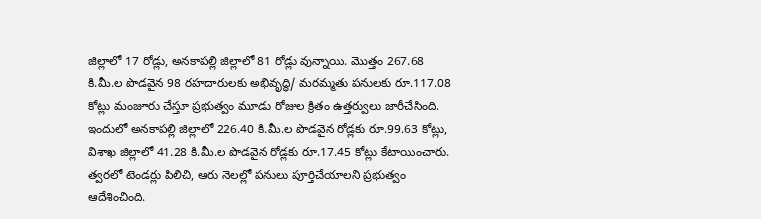జిల్లాలో 17 రోడ్లు, అనకాపల్లి జిల్లాలో 81 రోడ్లు వున్నాయి. మొత్తం 267.68 కి.మీ.ల పొడవైన 98 రహదారులకు అభివృద్ధి/ మరమ్మతు పనులకు రూ.117.08 కోట్లు మంజూరు చేస్తూ ప్రభుత్వం మూడు రోజుల క్రితం ఉత్తర్వులు జారీచేసింది. ఇందులో అనకాపల్లి జిల్లాలో 226.40 కి.మీ.ల పొడవైన రోడ్లకు రూ.99.63 కోట్లు, విశాఖ జిల్లాలో 41.28 కి.మీ.ల పొడవైన రోడ్లకు రూ.17.45 కోట్లు కేటాయించారు. త్వరలో టెండర్లు పిలిచి, ఆరు నెలల్లో పనులు పూర్తిచేయాలని ప్రభుత్వం ఆదేశించింది.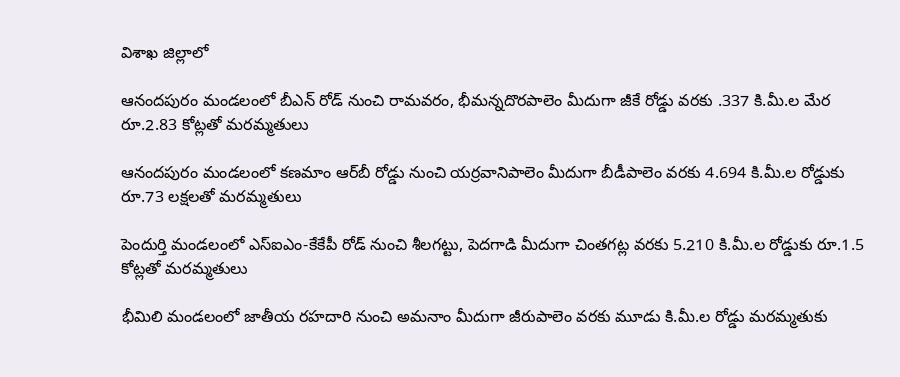విశాఖ జిల్లాలో

ఆనందపురం మండలంలో బీఎన్‌ రోడ్‌ నుంచి రామవరం, భీమన్నదొరపాలెం మీదుగా జీకే రోడ్డు వరకు .337 కి.మీ.ల మేర రూ.2.83 కోట్లతో మరమ్మతులు

ఆనందపురం మండలంలో కణమాం ఆర్‌బీ రోడ్డు నుంచి యర్రవానిపాలెం మీదుగా బీడీపాలెం వరకు 4.694 కి.మీ.ల రోడ్డుకు రూ.73 లక్షలతో మరమ్మతులు

పెందుర్తి మండలంలో ఎస్‌ఐఎం-కేకేపీ రోడ్‌ నుంచి శీలగట్టు, పెదగాడి మీదుగా చింతగట్ల వరకు 5.210 కి.మీ.ల రోడ్డుకు రూ.1.5 కోట్లతో మరమ్మతులు

భీమిలి మండలంలో జాతీయ రహదారి నుంచి అమనాం మీదుగా జీరుపాలెం వరకు మూడు కి.మీ.ల రోడ్డు మరమ్మతుకు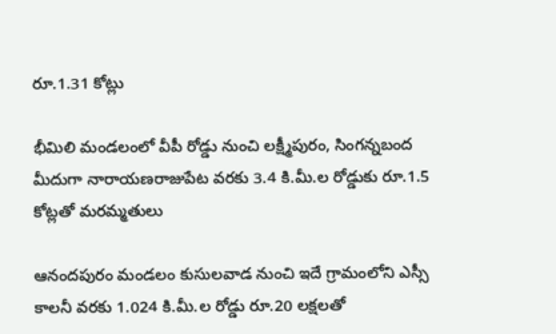రూ.1.31 కోట్లు

భీమిలి మండలంలో వీపీ రోడ్డు నుంచి లక్ష్మీపురం, సింగన్నబంద మీదుగా నారాయణరాజుపేట వరకు 3.4 కి.మీ.ల రోడ్డుకు రూ.1.5 కోట్లతో మరమ్మతులు

ఆనందపురం మండలం కుసులవాడ నుంచి ఇదే గ్రామంలోని ఎస్సీ కాలనీ వరకు 1.024 కి.మీ.ల రోడ్డు రూ.20 లక్షలతో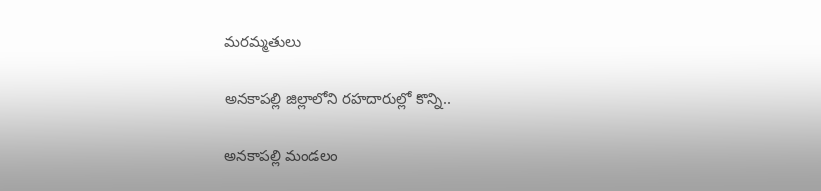మరమ్మతులు

అనకాపల్లి జిల్లాలోని రహదారుల్లో కొన్ని..

అనకాపల్లి మండలం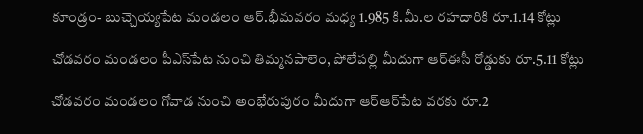కూండ్రం- బుచ్చెయ్యపేట మండలం ఆర్‌.భీమవరం మధ్య 1.985 కి.మీ.ల రహదారికి రూ.1.14 కోట్లు

చోడవరం మండలం పీఎస్‌పేట నుంచి తిమ్మనపాలెం, పోలేపల్లి మీదుగా ఆర్‌ఈసీ రోడ్డుకు రూ.5.11 కోట్లు

చోడవరం మండలం గోవాడ నుంచి అంభేరుపురం మీదుగా ఆర్‌ఆర్‌పేట వరకు రూ.2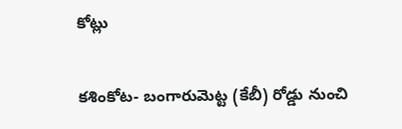కోట్లు

కశింకోట- బంగారుమెట్ట (కేబీ) రోడ్డు నుంచి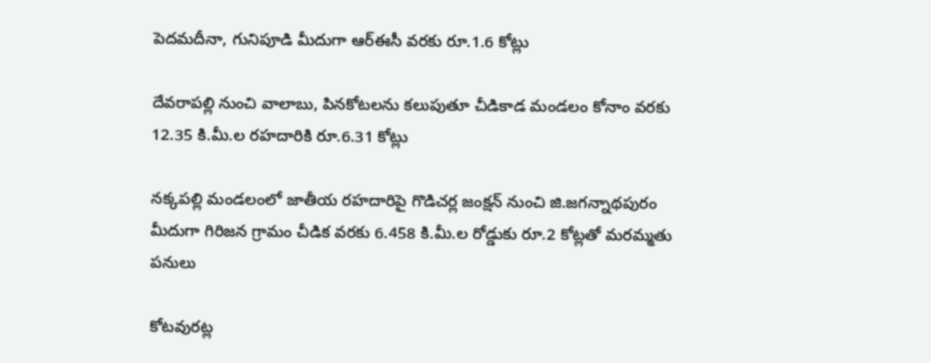పెదమదీనా, గునిపూడి మీదుగా ఆర్‌ఈసీ వరకు రూ.1.6 కోట్లు

దేవరాపల్లి నుంచి వాలాబు, పినకోటలను కలుపుతూ చీడికాడ మండలం కోనాం వరకు 12.35 కి.మీ.ల రహదారికి రూ.6.31 కోట్లు

నక్కపల్లి మండలంలో జాతీయ రహదారిపై గొడిచర్ల జంక్షన్‌ నుంచి జి.జగన్నాథపురం మీదుగా గిరిజన గ్రామం చీడిక వరకు 6.458 కి.మీ.ల రోడ్డుకు రూ.2 కోట్లతో మరమ్మతు పనులు

కోటవురట్ల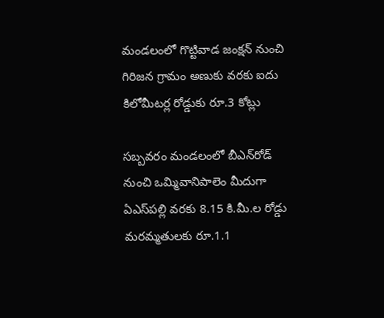మండలంలో గొట్టివాడ జంక్షన్‌ నుంచి గిరిజన గ్రామం అణుకు వరకు ఐదు కిలోమీటర్ల రోడ్డుకు రూ.3 కోట్లు

సబ్బవరం మండలంలో బీఎన్‌రోడ్‌ నుంచి ఒమ్మివానిపాలెం మీదుగా ఏఎస్‌పల్లి వరకు 8.15 కి.మీ.ల రోడ్డు మరమ్మతులకు రూ.1.1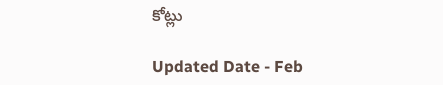కోట్లు

Updated Date - Feb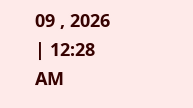09 , 2026 | 12:28 AM